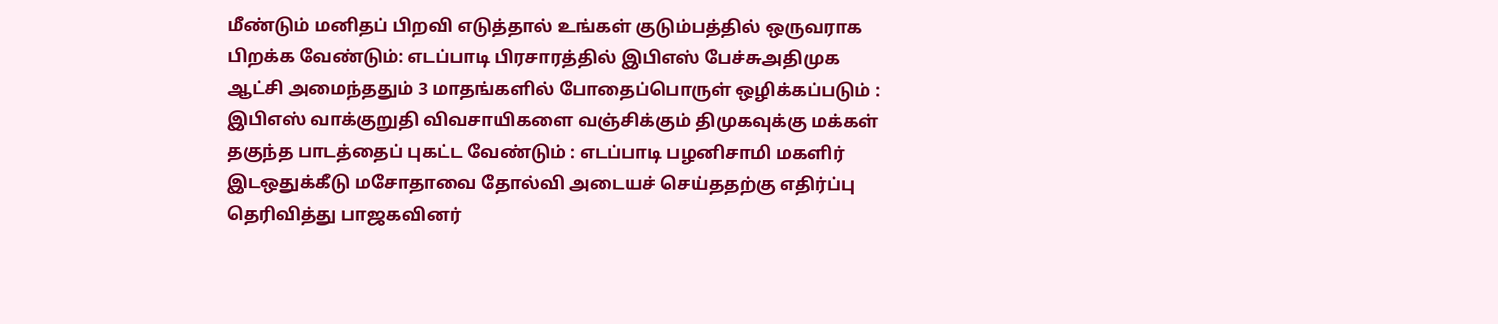மீண்டும் மனிதப் பிறவி எடுத்தால் உங்கள் குடும்பத்தில் ஒருவராக பிறக்க வேண்டும்: எடப்பாடி பிரசாரத்தில் இபிஎஸ் பேச்சுஅதிமுக ஆட்சி அமைந்ததும் 3 மாதங்களில் போதைப்பொருள் ஒழிக்கப்படும் : இபிஎஸ் வாக்குறுதி விவசாயிகளை வஞ்சிக்கும் திமுகவுக்கு மக்கள் தகுந்த பாடத்தைப் புகட்ட வேண்டும் : எடப்பாடி பழனிசாமி மகளிர் இடஒதுக்கீடு மசோதாவை தோல்வி அடையச் செய்ததற்கு எதிர்ப்பு தெரிவித்து பாஜகவினர்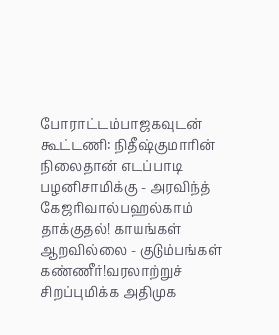போராட்டம்பாஜகவுடன் கூட்டணி: நிதீஷ்குமாரின் நிலைதான் எடப்பாடி பழனிசாமிக்கு - அரவிந்த் கேஜரிவால்பஹல்காம் தாக்குதல்! காயங்கள் ஆறவில்லை - குடும்பங்கள் கண்ணீர்!வரலாற்றுச் சிறப்புமிக்க அதிமுக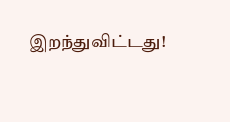இறந்துவிட்டது!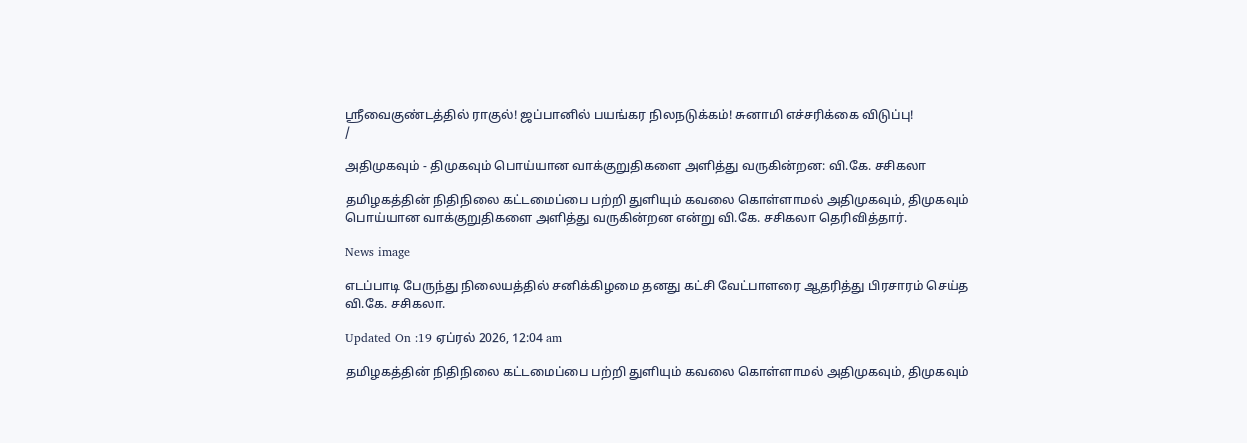ஸ்ரீவைகுண்டத்தில் ராகுல்! ஜப்பானில் பயங்கர நிலநடுக்கம்! சுனாமி எச்சரிக்கை விடுப்பு!
/

அதிமுகவும் - திமுகவும் பொய்யான வாக்குறுதிகளை அளித்து வருகின்றன: வி.கே. சசிகலா

தமிழகத்தின் நிதிநிலை கட்டமைப்பை பற்றி துளியும் கவலை கொள்ளாமல் அதிமுகவும், திமுகவும் பொய்யான வாக்குறுதிகளை அளித்து வருகின்றன என்று வி.கே. சசிகலா தெரிவித்தார்.

News image

எடப்பாடி பேருந்து நிலையத்தில் சனிக்கிழமை தனது கட்சி வேட்பாளரை ஆதரித்து பிரசாரம் செய்த வி.கே. சசிகலா.

Updated On :19 ஏப்ரல் 2026, 12:04 am

தமிழகத்தின் நிதிநிலை கட்டமைப்பை பற்றி துளியும் கவலை கொள்ளாமல் அதிமுகவும், திமுகவும்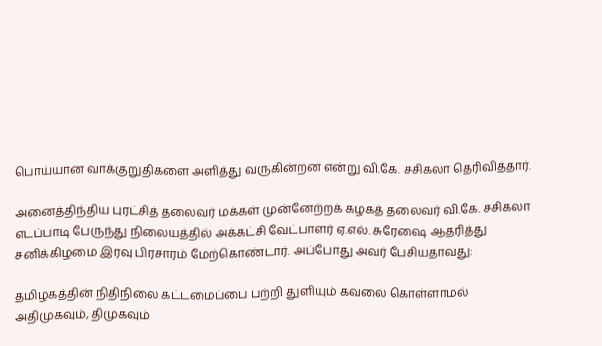பொய்யான வாக்குறுதிகளை அளித்து வருகின்றன என்று வி.கே. சசிகலா தெரிவித்தார்.

அனைத்திந்திய புரட்சித் தலைவர் மக்கள் முன்னேற்றக் கழகத் தலைவர் வி.கே. சசிகலா எடப்பாடி பேருந்து நிலையத்தில் அக்கட்சி வேட்பாளர் ஏ.எல். சுரேஷை ஆதரித்து சனிக்கிழமை இரவு பிரசாரம் மேற்கொண்டார். அப்போது அவர் பேசியதாவது:

தமிழகத்தின் நிதிநிலை கட்டமைப்பை பற்றி துளியும் கவலை கொள்ளாமல் அதிமுகவும், திமுகவும்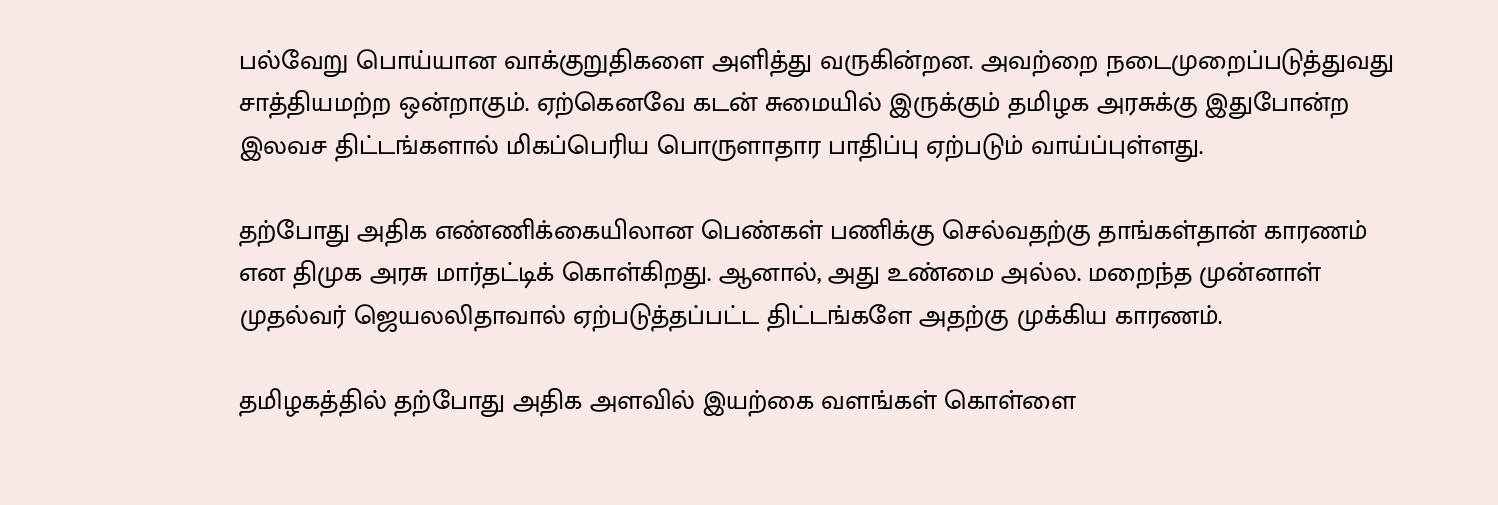பல்வேறு பொய்யான வாக்குறுதிகளை அளித்து வருகின்றன. அவற்றை நடைமுறைப்படுத்துவது சாத்தியமற்ற ஒன்றாகும். ஏற்கெனவே கடன் சுமையில் இருக்கும் தமிழக அரசுக்கு இதுபோன்ற இலவச திட்டங்களால் மிகப்பெரிய பொருளாதார பாதிப்பு ஏற்படும் வாய்ப்புள்ளது.

தற்போது அதிக எண்ணிக்கையிலான பெண்கள் பணிக்கு செல்வதற்கு தாங்கள்தான் காரணம் என திமுக அரசு மார்தட்டிக் கொள்கிறது. ஆனால், அது உண்மை அல்ல. மறைந்த முன்னாள் முதல்வர் ஜெயலலிதாவால் ஏற்படுத்தப்பட்ட திட்டங்களே அதற்கு முக்கிய காரணம்.

தமிழகத்தில் தற்போது அதிக அளவில் இயற்கை வளங்கள் கொள்ளை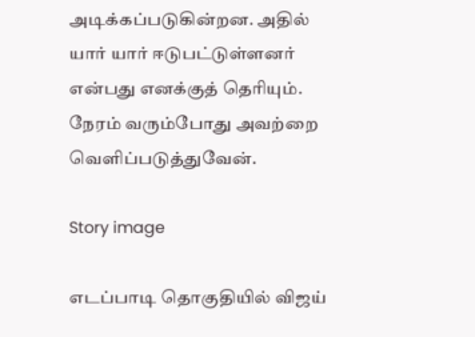அடிக்கப்படுகின்றன. அதில் யார் யார் ஈடுபட்டுள்ளனர் என்பது எனக்குத் தெரியும். நேரம் வரும்போது அவற்றை வெளிப்படுத்துவேன்.

Story image

எடப்பாடி தொகுதியில் விஜய்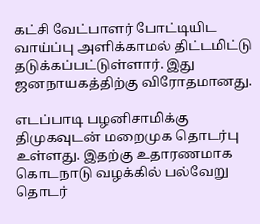கட்சி வேட்பாளர் போட்டியிட வாய்ப்பு அளிக்காமல் திட்டமிட்டு தடுக்கப்பட்டுள்ளார். இது ஜனநாயகத்திற்கு விரோதமானது.

எடப்பாடி பழனிசாமிக்கு திமுகவுடன் மறைமுக தொடர்பு உள்ளது. இதற்கு உதாரணமாக கொடநாடு வழக்கில் பல்வேறு தொடர்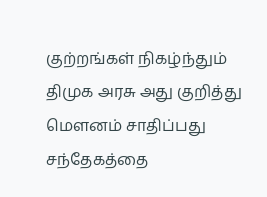குற்றங்கள் நிகழ்ந்தும் திமுக அரசு அது குறித்து மௌனம் சாதிப்பது சந்தேகத்தை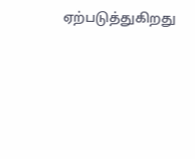ஏற்படுத்துகிறது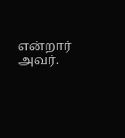என்றார் அவர்.